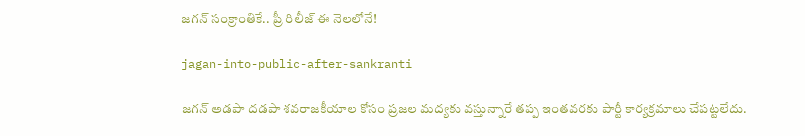జగన్‌ సంక్రాంతికే.. ప్రీ రిలీజ్ ఈ నెలలోనే!

jagan-into-public-after-sankranti

జగన్‌ అడపా దడపా శవరాజకీయాల కోసం ప్రజల మద్యకు వస్తున్నారే తప్ప ఇంతవరకు పార్టీ కార్యక్రమాలు చేపట్టలేదు.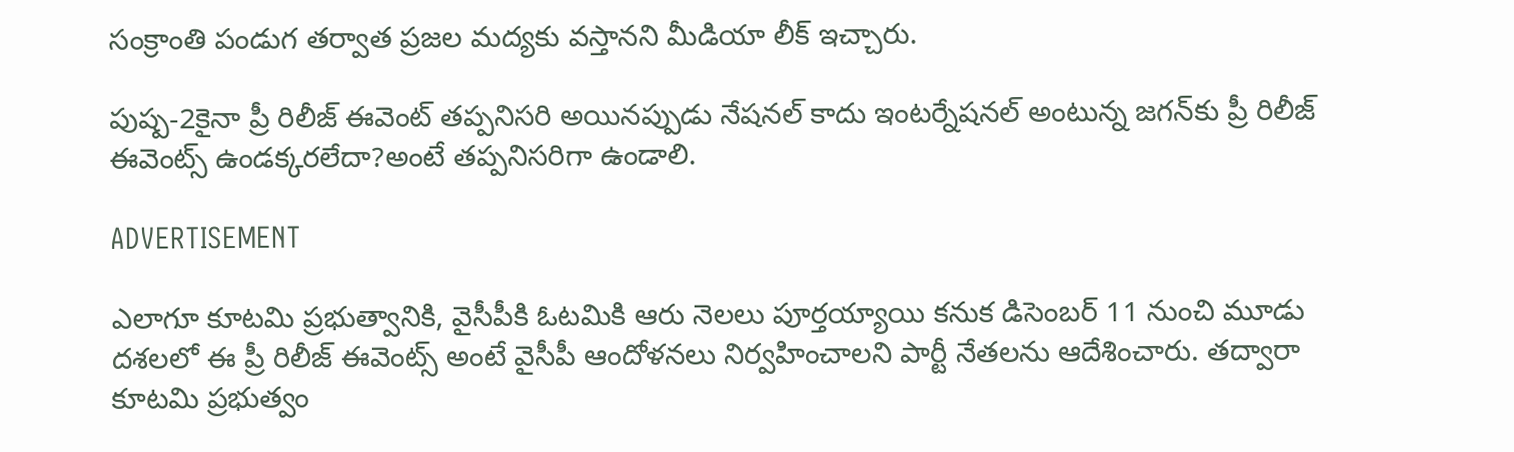సంక్రాంతి పండుగ తర్వాత ప్రజల మద్యకు వస్తానని మీడియా లీక్ ఇచ్చారు.

పుష్ప-2కైనా ప్రీ రిలీజ్ ఈవెంట్‌ తప్పనిసరి అయినప్పుడు నేషనల్ కాదు ఇంటర్నేషనల్ అంటున్న జగన్‌కు ప్రీ రిలీజ్ ఈవెంట్స్ ఉండక్కరలేదా?అంటే తప్పనిసరిగా ఉండాలి.

ADVERTISEMENT

ఎలాగూ కూటమి ప్రభుత్వానికి, వైసీపీకి ఓటమికి ఆరు నెలలు పూర్తయ్యాయి కనుక డిసెంబర్‌ 11 నుంచి మూడు దశలలో ఈ ప్రీ రిలీజ్ ఈవెంట్స్ అంటే వైసీపీ ఆందోళనలు నిర్వహించాలని పార్టీ నేతలను ఆదేశించారు. తద్వారా కూటమి ప్రభుత్వం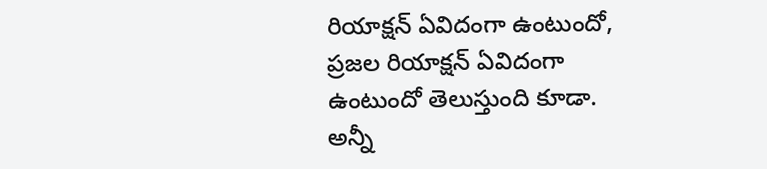రియాక్షన్ ఏవిదంగా ఉంటుందో, ప్రజల రియాక్షన్ ఏవిదంగా ఉంటుందో తెలుస్తుంది కూడా. అన్నీ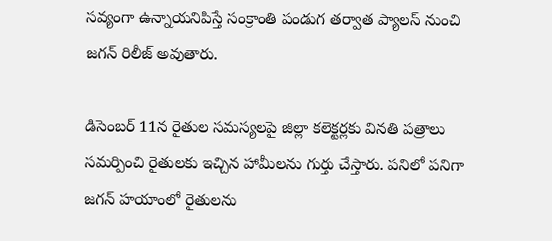సవ్యంగా ఉన్నాయనిపిస్తే సంక్రాంతి పండుగ తర్వాత ప్యాలస్‌ నుంచి జగన్‌ రిలీజ్ అవుతారు.

డిసెంబర్‌ 11న రైతుల సమస్యలపై జిల్లా కలెక్టర్లకు వినతి పత్రాలు సమర్పించి రైతులకు ఇచ్చిన హామీలను గుర్తు చేస్తారు. పనిలో పనిగా జగన్‌ హయాంలో రైతులను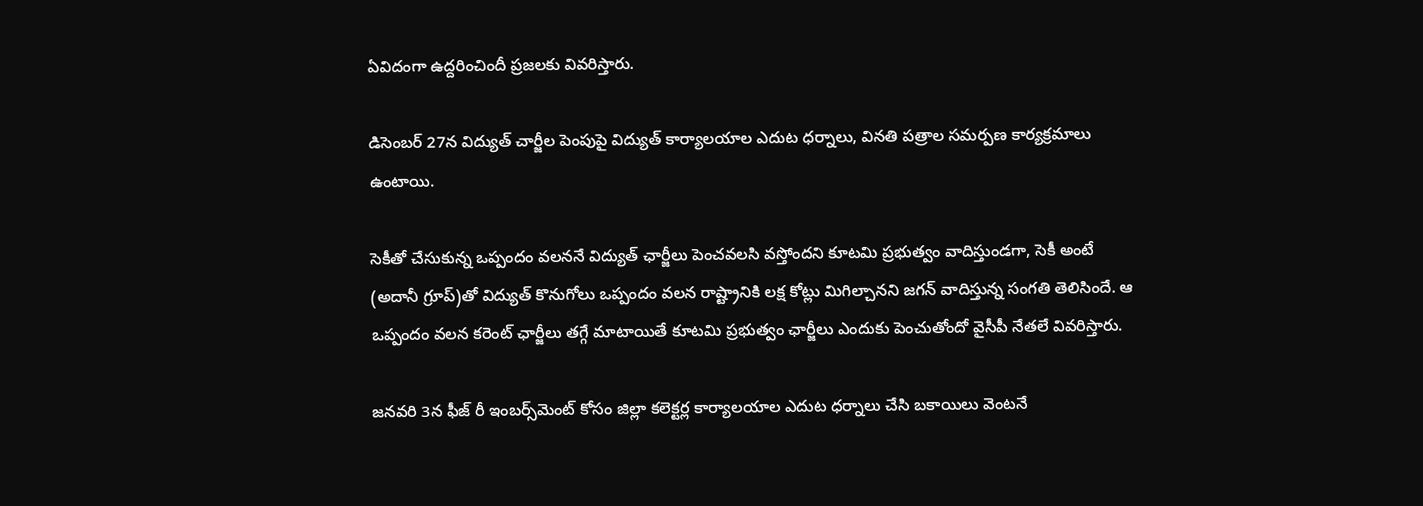ఏవిదంగా ఉద్దరించిందీ ప్రజలకు వివరిస్తారు.

డిసెంబర్‌ 27న విద్యుత్ చార్జీల పెంపుపై విద్యుత్ కార్యాలయాల ఎదుట ధర్నాలు, వినతి పత్రాల సమర్పణ కార్యక్రమాలు ఉంటాయి.

సెకీతో చేసుకున్న ఒప్పందం వలననే విద్యుత్ ఛార్జీలు పెంచవలసి వస్తోందని కూటమి ప్రభుత్వం వాదిస్తుండగా, సెకీ అంటే (అదానీ గ్రూప్)తో విద్యుత్ కొనుగోలు ఒప్పందం వలన రాష్ట్రానికి లక్ష కోట్లు మిగిల్చానని జగన్‌ వాదిస్తున్న సంగతి తెలిసిందే. ఆ ఒప్పందం వలన కరెంట్ ఛార్జీలు తగ్గే మాటాయితే కూటమి ప్రభుత్వం ఛార్జీలు ఎందుకు పెంచుతోందో వైసీపీ నేతలే వివరిస్తారు.

జనవరి 3న ఫీజ్ రీ ఇంబర్స్‌మెంట్‌ కోసం జిల్లా కలెక్టర్ల కార్యాలయాల ఎదుట ధర్నాలు చేసి బకాయిలు వెంటనే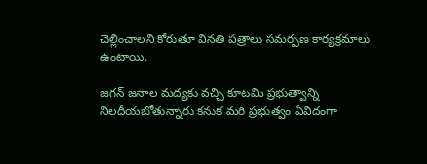చెల్లించాలని కోరుతూ వినతి పత్రాలు సమర్పణ కార్యక్రమాలు ఉంటాయి.

జగన్‌ జనాల మద్యకు వచ్చి కూటమి ప్రభుత్వాన్ని నిలదీయబోతున్నారు కనుక మరి ప్రభుత్వం ఏవిదంగా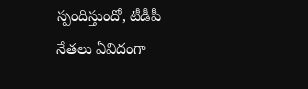స్పందిస్తుందో, టీడీపీ నేతలు ఏవిదంగా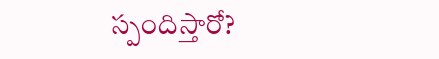స్పందిస్తారో?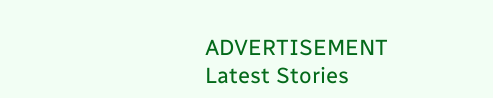ADVERTISEMENT
Latest Stories